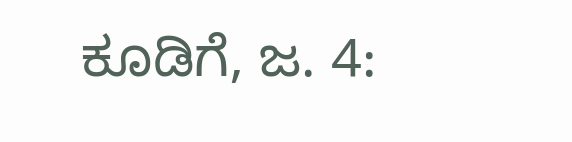ಕೂಡಿಗೆ, ಜ. 4: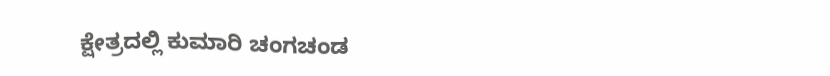ಕ್ಷೇತ್ರದಲ್ಲಿ ಕುಮಾರಿ ಚಂಗಚಂಡ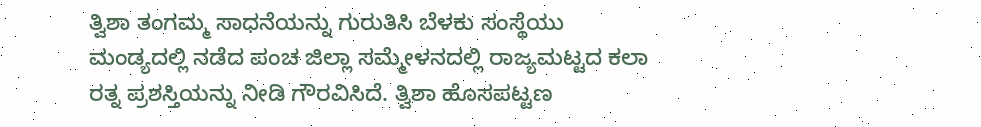ತ್ವಿಶಾ ತಂಗಮ್ಮ ಸಾಧನೆಯನ್ನು ಗುರುತಿಸಿ ಬೆಳಕು ಸಂಸ್ಥೆಯು ಮಂಡ್ಯದಲ್ಲಿ ನಡೆದ ಪಂಚ ಜಿಲ್ಲಾ ಸಮ್ಮೇಳನದಲ್ಲಿ ರಾಜ್ಯಮಟ್ಟದ ಕಲಾ ರತ್ನ ಪ್ರಶಸ್ತಿಯನ್ನು ನೀಡಿ ಗೌರವಿಸಿದೆ. ತ್ವಿಶಾ ಹೊಸಪಟ್ಟಣ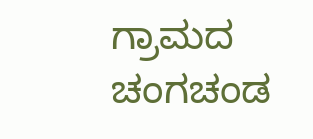ಗ್ರಾಮದ ಚಂಗಚಂಡ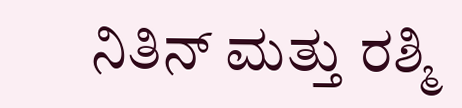ನಿತಿನ್ ಮತ್ತು ರಶ್ಮಿ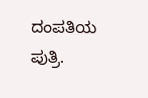ದಂಪತಿಯ ಪುತ್ರಿ.